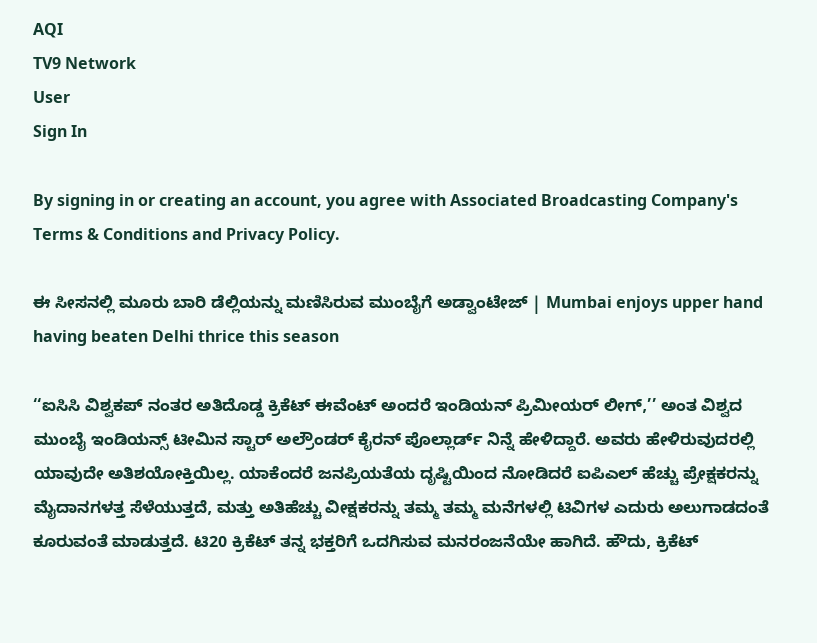AQI
TV9 Network
User
Sign In

By signing in or creating an account, you agree with Associated Broadcasting Company's Terms & Conditions and Privacy Policy.

ಈ ಸೀಸನಲ್ಲಿ ಮೂರು ಬಾರಿ ಡೆಲ್ಲಿಯನ್ನು ಮಣಿಸಿರುವ ಮುಂಬೈಗೆ ಅಡ್ವಾಂಟೇಜ್ | Mumbai enjoys upper hand having beaten Delhi thrice this season

‘‘ಐಸಿಸಿ ವಿಶ್ವಕಪ್ ನಂತರ ಅತಿದೊಡ್ಡ ಕ್ರಿಕೆಟ್ ಈವೆಂಟ್ ಅಂದರೆ ಇಂಡಿಯನ್ ಪ್ರಿಮೀಯರ್ ಲೀಗ್,’’ ಅಂತ ವಿಶ್ವದ ಮುಂಬೈ ಇಂಡಿಯನ್ಸ್ ಟೀಮಿನ ಸ್ಟಾರ್ ಅಲ್ರೌಂಡರ್ ಕೈರನ್ ಪೊಲ್ಲಾರ್ಡ್ ನಿನ್ನೆ ಹೇಳಿದ್ದಾರೆ. ಅವರು ಹೇಳಿರುವುದರಲ್ಲಿ ಯಾವುದೇ ಅತಿಶಯೋಕ್ತಿಯಿಲ್ಲ. ಯಾಕೆಂದರೆ ಜನಪ್ರಿಯತೆಯ ದೃಷ್ಟಿಯಿಂದ ನೋಡಿದರೆ ಐಪಿಎಲ್ ಹೆಚ್ಚು ಪ್ರೇಕ್ಷಕರನ್ನು ಮೈದಾನಗಳತ್ತ ಸೆಳೆಯುತ್ತದೆ, ಮತ್ತು ಅತಿಹೆಚ್ಚು ವೀಕ್ಷಕರನ್ನು ತಮ್ಮ ತಮ್ಮ ಮನೆಗಳಲ್ಲಿ ಟಿವಿಗಳ ಎದುರು ಅಲುಗಾಡದಂತೆ ಕೂರುವಂತೆ ಮಾಡುತ್ತದೆ. ಟಿ20 ಕ್ರಿಕೆಟ್ ತನ್ನ ಭಕ್ತರಿಗೆ ಒದಗಿಸುವ ಮನರಂಜನೆಯೇ ಹಾಗಿದೆ. ಹೌದು, ಕ್ರಿಕೆಟ್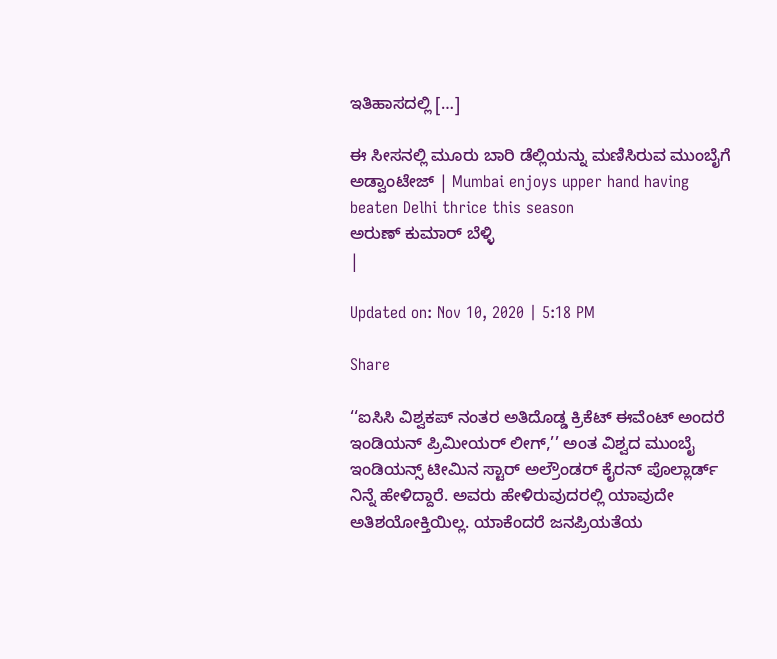ಇತಿಹಾಸದಲ್ಲಿ […]

ಈ ಸೀಸನಲ್ಲಿ ಮೂರು ಬಾರಿ ಡೆಲ್ಲಿಯನ್ನು ಮಣಿಸಿರುವ ಮುಂಬೈಗೆ ಅಡ್ವಾಂಟೇಜ್ | Mumbai enjoys upper hand having beaten Delhi thrice this season
ಅರುಣ್ ಕುಮಾರ್ ಬೆಳ್ಳಿ
|

Updated on: Nov 10, 2020 | 5:18 PM

Share

‘‘ಐಸಿಸಿ ವಿಶ್ವಕಪ್ ನಂತರ ಅತಿದೊಡ್ಡ ಕ್ರಿಕೆಟ್ ಈವೆಂಟ್ ಅಂದರೆ ಇಂಡಿಯನ್ ಪ್ರಿಮೀಯರ್ ಲೀಗ್,’’ ಅಂತ ವಿಶ್ವದ ಮುಂಬೈ ಇಂಡಿಯನ್ಸ್ ಟೀಮಿನ ಸ್ಟಾರ್ ಅಲ್ರೌಂಡರ್ ಕೈರನ್ ಪೊಲ್ಲಾರ್ಡ್ ನಿನ್ನೆ ಹೇಳಿದ್ದಾರೆ. ಅವರು ಹೇಳಿರುವುದರಲ್ಲಿ ಯಾವುದೇ ಅತಿಶಯೋಕ್ತಿಯಿಲ್ಲ. ಯಾಕೆಂದರೆ ಜನಪ್ರಿಯತೆಯ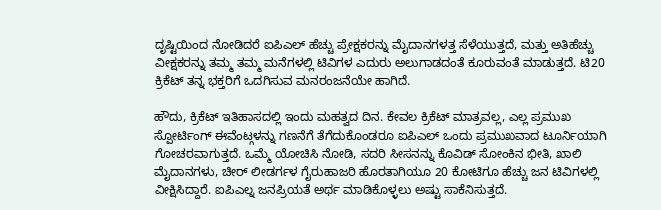ದೃಷ್ಟಿಯಿಂದ ನೋಡಿದರೆ ಐಪಿಎಲ್ ಹೆಚ್ಚು ಪ್ರೇಕ್ಷಕರನ್ನು ಮೈದಾನಗಳತ್ತ ಸೆಳೆಯುತ್ತದೆ, ಮತ್ತು ಅತಿಹೆಚ್ಚು ವೀಕ್ಷಕರನ್ನು ತಮ್ಮ ತಮ್ಮ ಮನೆಗಳಲ್ಲಿ ಟಿವಿಗಳ ಎದುರು ಅಲುಗಾಡದಂತೆ ಕೂರುವಂತೆ ಮಾಡುತ್ತದೆ. ಟಿ20 ಕ್ರಿಕೆಟ್ ತನ್ನ ಭಕ್ತರಿಗೆ ಒದಗಿಸುವ ಮನರಂಜನೆಯೇ ಹಾಗಿದೆ.

ಹೌದು, ಕ್ರಿಕೆಟ್ ಇತಿಹಾಸದಲ್ಲಿ ಇಂದು ಮಹತ್ವದ ದಿನ. ಕೇವಲ ಕ್ರಿಕೆಟ್ ಮಾತ್ರವಲ್ಲ, ಎಲ್ಲ ಪ್ರಮುಖ ಸ್ಪೋರ್ಟಿಂಗ್ ಈವೆಂಟ್ಗಳನ್ನು ಗಣನೆಗೆ ತೆಗೆದುಕೊಂಡರೂ ಐಪಿಎಲ್ ಒಂದು ಪ್ರಮುಖವಾದ ಟೂರ್ನಿಯಾಗಿ ಗೋಚರವಾಗುತ್ತದೆ. ಒಮ್ಮೆ ಯೋಚಿಸಿ ನೋಡಿ, ಸದರಿ ಸೀಸನನ್ನು ಕೊವಿಡ್ ಸೋಂಕಿನ ಭೀತಿ, ಖಾಲಿ ಮೈದಾನಗಳು, ಚೀರ್ ಲೀಡರ್ಗಳ ಗೈರುಹಾಜರಿ ಹೊರತಾಗಿಯೂ 20 ಕೋಟಿಗೂ ಹೆಚ್ಚು ಜನ ಟಿವಿಗಳಲ್ಲಿ ವೀಕ್ಷಿಸಿದ್ದಾರೆ. ಐಪಿಎಲ್ನ ಜನಪ್ರಿಯತೆ ಅರ್ಥ ಮಾಡಿಕೊಳ್ಳಲು ಅಷ್ಟು ಸಾಕೆನಿಸುತ್ತದೆ.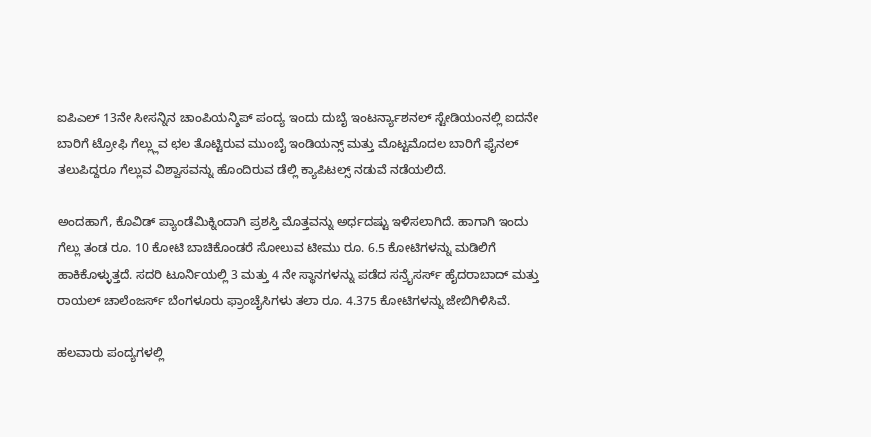ಐಪಿಎಲ್ 13ನೇ ಸೀಸನ್ನಿನ ಚಾಂಪಿಯನ್ಶಿಪ್ ಪಂದ್ಯ ಇಂದು ದುಬೈ ಇಂಟರ್ನ್ಯಾಶನಲ್ ಸ್ಟೇಡಿಯಂನಲ್ಲಿ ಐದನೇ ಬಾರಿಗೆ ಟ್ರೋಫಿ ಗೆಲ್ಲ್ಲುವ ಛಲ ತೊಟ್ಟಿರುವ ಮುಂಬೈ ಇಂಡಿಯನ್ಸ್ ಮತ್ತು ಮೊಟ್ಟಮೊದಲ ಬಾರಿಗೆ ಫೈನಲ್ ತಲುಪಿದ್ದರೂ ಗೆಲ್ಲುವ ವಿಶ್ವಾಸವನ್ನು ಹೊಂದಿರುವ ಡೆಲ್ಲಿ ಕ್ಯಾಪಿಟಲ್ಸ್ ನಡುವೆ ನಡೆಯಲಿದೆ.

ಅಂದಹಾಗೆ, ಕೊವಿಡ್ ಪ್ಯಾಂಡೆಮಿಕ್ನಿಂದಾಗಿ ಪ್ರಶಸ್ತಿ ಮೊತ್ತವನ್ನು ಅರ್ಧದಷ್ಟು ಇಳಿಸಲಾಗಿದೆ. ಹಾಗಾಗಿ ಇಂದು ಗೆಲ್ಲು ತಂಡ ರೂ. 10 ಕೋಟಿ ಬಾಚಿಕೊಂಡರೆ ಸೋಲುವ ಟೀಮು ರೂ. 6.5 ಕೋಟಿಗಳನ್ನು ಮಡಿಲಿಗೆ ಹಾಕಿಕೊಳ್ಳುತ್ತದೆ. ಸದರಿ ಟೂರ್ನಿಯಲ್ಲಿ 3 ಮತ್ತು 4 ನೇ ಸ್ಥಾನಗಳನ್ನು ಪಡೆದ ಸನ್ರೈಸರ್ಸ್ ಹೈದರಾಬಾದ್ ಮತ್ತು ರಾಯಲ್ ಚಾಲೆಂಜರ್ಸ್ ಬೆಂಗಳೂರು ಫ್ರಾಂಚೈಸಿಗಳು ತಲಾ ರೂ. 4.375 ಕೋಟಿಗಳನ್ನು ಜೇಬಿಗಿಳಿಸಿವೆ.

ಹಲವಾರು ಪಂದ್ಯಗಳಲ್ಲಿ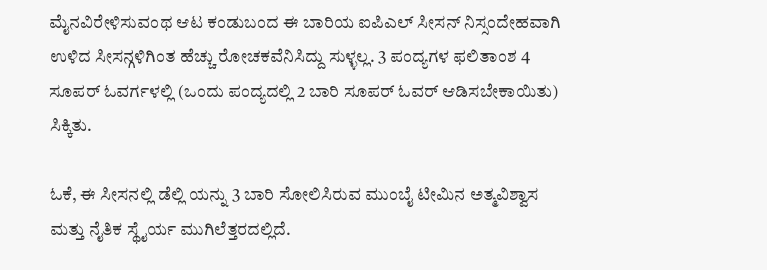ಮೈನವಿರೇಳಿಸುವಂಥ ಆಟ ಕಂಡುಬಂದ ಈ ಬಾರಿಯ ಐಪಿಎಲ್ ಸೀಸನ್ ನಿಸ್ಸಂದೇಹವಾಗಿ ಉಳಿದ ಸೀಸನ್ಗಳಿಗಿಂತ ಹೆಚ್ಚು ರೋಚಕವೆನಿಸಿದ್ದು ಸುಳ್ಳಲ್ಲ. 3 ಪಂದ್ಯಗಳ ಫಲಿತಾಂಶ 4 ಸೂಪರ್ ಓವರ್ಗಳಲ್ಲಿ (ಒಂದು ಪಂದ್ಯದಲ್ಲಿ 2 ಬಾರಿ ಸೂಪರ್ ಓವರ್ ಆಡಿಸಬೇಕಾಯಿತು) ಸಿಕ್ಕಿತು.

ಓಕೆ, ಈ ಸೀಸನಲ್ಲಿ ಡೆಲ್ಲಿ ಯನ್ನು 3 ಬಾರಿ ಸೋಲಿಸಿರುವ ಮುಂಬೈ ಟೀಮಿನ ಅತ್ಮವಿಶ್ವಾಸ ಮತ್ತು ನೈತಿಕ ಸ್ಥೈರ್ಯ ಮುಗಿಲೆತ್ತರದಲ್ಲಿದೆ.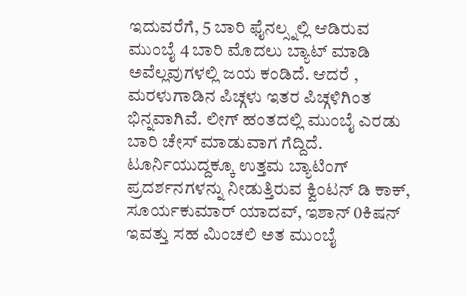ಇದುವರೆಗೆ, 5 ಬಾರಿ ಫೈನಲ್ಸ್ನಲ್ಲಿ ಆಡಿರುವ ಮುಂಬೈ 4 ಬಾರಿ ಮೊದಲು ಬ್ಯಾಟ್ ಮಾಡಿ ಅವೆಲ್ಲವುಗಳಲ್ಲಿ ಜಯ ಕಂಡಿದೆ. ಆದರೆ , ಮರಳುಗಾಡಿನ ಪಿಚ್ಗಳು ಇತರ ಪಿಚ್ಗಳಿಗಿಂತ ಭಿನ್ನವಾಗಿವೆ. ಲೀಗ್ ಹಂತದಲ್ಲಿ ಮುಂಬೈ ಎರಡು ಬಾರಿ ಚೇಸ್ ಮಾಡುವಾಗ ಗೆದ್ದಿದೆ. ಟೂರ್ನಿಯುದ್ದಕ್ಕೂ ಉತ್ತಮ ಬ್ಯಾಟಿಂಗ್ ಪ್ರದರ್ಶನಗಳನ್ನು ನೀಡುತ್ತಿರುವ ಕ್ವಿಂಟನ್ ಡಿ ಕಾಕ್, ಸೂರ್ಯಕುಮಾರ್ ಯಾದವ್, ಇಶಾನ್ 0ಕಿಷನ್ ಇವತ್ತು ಸಹ ಮಿಂಚಲಿ ಅತ ಮುಂಬೈ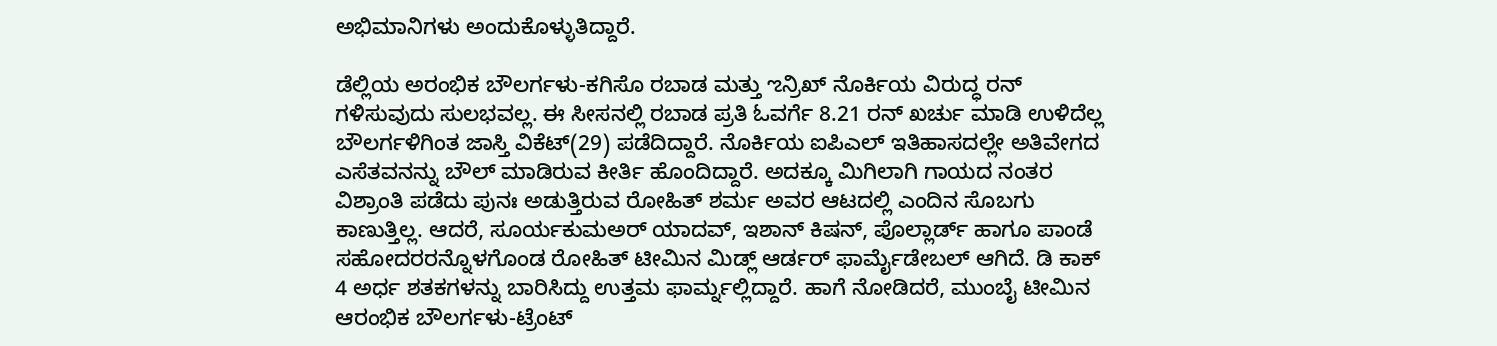ಅಭಿಮಾನಿಗಳು ಅಂದುಕೊಳ್ಳುತಿದ್ದಾರೆ.

ಡೆಲ್ಲಿಯ ಅರಂಭಿಕ ಬೌಲರ್ಗಳು-ಕಗಿಸೊ ರಬಾಡ ಮತ್ತು ಌನ್ರಿಖ್ ನೊರ್ಕಿಯ ವಿರುದ್ಧ ರನ್ ಗಳಿಸುವುದು ಸುಲಭವಲ್ಲ. ಈ ಸೀಸನಲ್ಲಿ ರಬಾಡ ಪ್ರತಿ ಓವರ್ಗೆ 8.21 ರನ್ ಖರ್ಚು ಮಾಡಿ ಉಳಿದೆಲ್ಲ ಬೌಲರ್ಗಳಿಗಿಂತ ಜಾಸ್ತಿ ವಿಕೆಟ್(29) ಪಡೆದಿದ್ದಾರೆ. ನೊರ್ಕಿಯ ಐಪಿಎಲ್ ಇತಿಹಾಸದಲ್ಲೇ ಅತಿವೇಗದ ಎಸೆತವನನ್ನು ಬೌಲ್ ಮಾಡಿರುವ ಕೀರ್ತಿ ಹೊಂದಿದ್ದಾರೆ. ಅದಕ್ಕೂ ಮಿಗಿಲಾಗಿ ಗಾಯದ ನಂತರ ವಿಶ್ರಾಂತಿ ಪಡೆದು ಪುನಃ ಅಡುತ್ತಿರುವ ರೋಹಿತ್ ಶರ್ಮ ಅವರ ಆಟದಲ್ಲಿ ಎಂದಿನ ಸೊಬಗು ಕಾಣುತ್ತಿಲ್ಲ. ಆದರೆ, ಸೂರ್ಯಕುಮಅರ್ ಯಾದವ್, ಇಶಾನ್ ಕಿಷನ್, ಪೊಲ್ಲಾರ್ಡ್ ಹಾಗೂ ಪಾಂಡೆ ಸಹೋದರರನ್ನೊಳಗೊಂಡ ರೋಹಿತ್ ಟೀಮಿನ ಮಿಡ್ಲ್ ಆರ್ಡರ್ ಫಾರ್ಮೈಡೇಬಲ್ ಆಗಿದೆ. ಡಿ ಕಾಕ್ 4 ಅರ್ಧ ಶತಕಗಳನ್ನು ಬಾರಿಸಿದ್ದು ಉತ್ತಮ ಫಾರ್ಮ್ನಲ್ಲಿದ್ದಾರೆ. ಹಾಗೆ ನೋಡಿದರೆ, ಮುಂಬೈ ಟೀಮಿನ ಆರಂಭಿಕ ಬೌಲರ್ಗಳು-ಟ್ರೆಂಟ್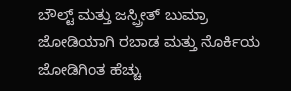ಬೌಲ್ಟ್ ಮತ್ತು ಜಸ್ಪ್ರೀತ್ ಬುಮ್ರಾ ಜೋಡಿಯಾಗಿ ರಬಾಡ ಮತ್ತು ನೊರ್ಕಿಯ ಜೋಡಿಗಿಂತ ಹೆಚ್ಚು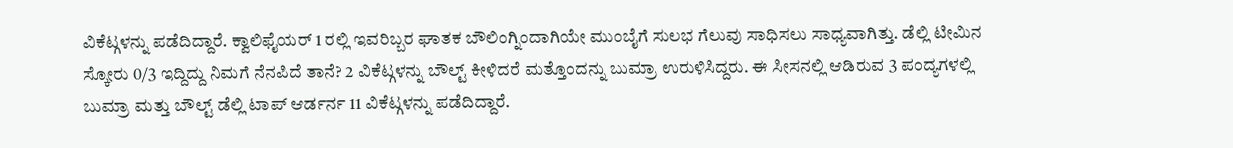ವಿಕೆಟ್ಗಳನ್ನು ಪಡೆದಿದ್ದಾರೆ. ಕ್ವಾಲಿಫೈಯರ್ 1 ರಲ್ಲಿ ಇವರಿಬ್ಬರ ಘಾತಕ ಬೌಲಿಂಗ್ನಿಂದಾಗಿಯೇ ಮುಂಬೈಗೆ ಸುಲಭ ಗೆಲುವು ಸಾಧಿಸಲು ಸಾಧ್ಯವಾಗಿತ್ತು. ಡೆಲ್ಲಿ ಟೀಮಿನ ಸ್ಕೋರು 0/3 ಇದ್ದಿದ್ದು ನಿಮಗೆ ನೆನಪಿದೆ ತಾನೆ? 2 ವಿಕೆಟ್ಗಳನ್ನು ಬೌಲ್ಟ್ ಕೀಳಿದರೆ ಮತ್ತೊಂದನ್ನು ಬುಮ್ರಾ ಉರುಳಿಸಿದ್ದರು. ಈ ಸೀಸನಲ್ಲಿ ಆಡಿರುವ 3 ಪಂದ್ಯಗಳಲ್ಲಿ ಬುಮ್ರಾ ಮತ್ತು ಬೌಲ್ಟ್ ಡೆಲ್ಲಿ ಟಾಪ್ ಆರ್ಡರ್ನ 11 ವಿಕೆಟ್ಗಳನ್ನು ಪಡೆದಿದ್ದಾರೆ.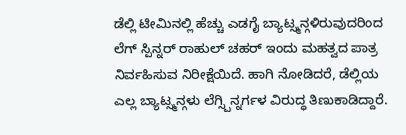ಡೆಲ್ಲಿ ಟೀಮಿನಲ್ಲಿ ಹೆಚ್ಚು ಎಡಗೈ ಬ್ಯಾಟ್ಸ್ಮನ್ಗಳಿರುವುದರಿಂದ ಲೆಗ್ ಸ್ಪಿನ್ನರ್ ರಾಹುಲ್ ಚಹರ್ ಇಂದು ಮಹತ್ವದ ಪಾತ್ರ ನಿರ್ವಹಿಸುವ ನಿರೀಕ್ಷೆಯಿದೆ. ಹಾಗಿ ನೋಡಿದರೆ, ಡೆಲ್ಲಿಯ ಎಲ್ಲ ಬ್ಯಾಟ್ಸ್ಮನ್ಗಳು ಲೆಗ್ಸ್ಪಿನ್ನರ್ಗಳ ವಿರುದ್ಧ ತಿಣುಕಾಡಿದ್ದಾರೆ.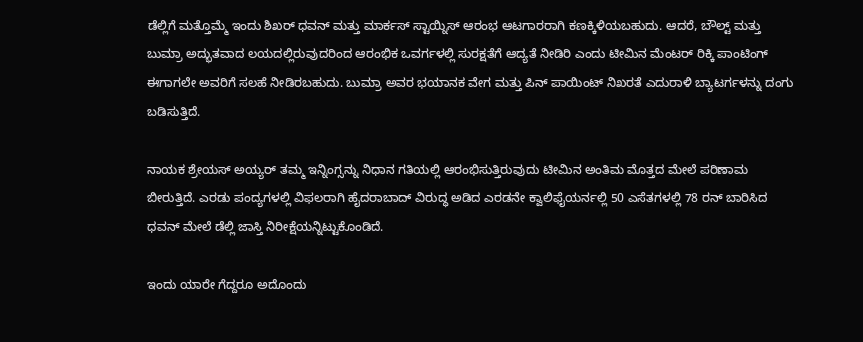ಡೆಲ್ಲಿಗೆ ಮತ್ತೊಮ್ಮೆ ಇಂದು ಶಿಖರ್ ಧವನ್ ಮತ್ತು ಮಾರ್ಕಸ್ ಸ್ಟಾಯ್ನಿಸ್ ಆರಂಭ ಆಟಗಾರರಾಗಿ ಕಣಕ್ಕಿಳಿಯಬಹುದು. ಆದರೆ, ಬೌಲ್ಟ್ ಮತ್ತು ಬುಮ್ರಾ ಅದ್ಭುತವಾದ ಲಯದಲ್ಲಿರುವುದರಿಂದ ಆರಂಭಿಕ ಒವರ್ಗಳಲ್ಲಿ ಸುರಕ್ಷತೆಗೆ ಆದ್ಯತೆ ನೀಡಿರಿ ಎಂದು ಟೀಮಿನ ಮೆಂಟರ್ ರಿಕ್ಕಿ ಪಾಂಟಿಂಗ್ ಈಗಾಗಲೇ ಅವರಿಗೆ ಸಲಹೆ ನೀಡಿರಬಹುದು. ಬುಮ್ರಾ ಅವರ ಭಯಾನಕ ವೇಗ ಮತ್ತು ಪಿನ್ ಪಾಯಿಂಟ್ ನಿಖರತೆ ಎದುರಾಳಿ ಬ್ಯಾಟರ್ಗಳನ್ನು ದಂಗು ಬಡಿಸುತ್ತಿದೆ.

ನಾಯಕ ಶ್ರೇಯಸ್ ಅಯ್ಯರ್ ತಮ್ಮ ಇನ್ನಿಂಗ್ಸನ್ನು ನಿಧಾನ ಗತಿಯಲ್ಲಿ ಆರಂಭಿಸುತ್ತಿರುವುದು ಟೀಮಿನ ಅಂತಿಮ ಮೊತ್ತದ ಮೇಲೆ ಪರಿಣಾಮ ಬೀರುತ್ತಿದೆ. ಎರಡು ಪಂದ್ಯಗಳಲ್ಲಿ ವಿಫಲರಾಗಿ ಹೈದರಾಬಾದ್ ವಿರುದ್ಧ ಅಡಿದ ಎರಡನೇ ಕ್ವಾಲಿಫೈಯರ್ನಲ್ಲಿ 50 ಎಸೆತಗಳಲ್ಲಿ 78 ರನ್ ಬಾರಿಸಿದ ಧವನ್ ಮೇಲೆ ಡೆಲ್ಲಿ ಜಾಸ್ತಿ ನಿರೀಕ್ಷೆಯನ್ನಿಟ್ಟುಕೊಂಡಿದೆ.

ಇಂದು ಯಾರೇ ಗೆದ್ದರೂ ಅದೊಂದು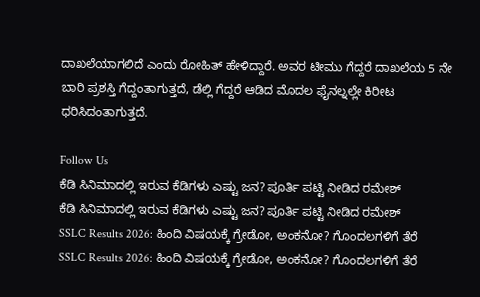ದಾಖಲೆಯಾಗಲಿದೆ ಎಂದು ರೋಹಿತ್ ಹೇಳಿದ್ದಾರೆ. ಅವರ ಟೀಮು ಗೆದ್ದರೆ ದಾಖಲೆಯ 5 ನೇ ಬಾರಿ ಪ್ರಶಸ್ತಿ ಗೆದ್ದಂತಾಗುತ್ತದೆ, ಡೆಲ್ಲಿ ಗೆದ್ದರೆ ಆಡಿದ ಮೊದಲ ಫೈನಲ್ನಲ್ಲೇ ಕಿರೀಟ ಧರಿಸಿದಂತಾಗುತ್ತದೆ.

Follow Us
ಕೆಡಿ ಸಿನಿಮಾದಲ್ಲಿ ಇರುವ ಕೆಡಿಗಳು ಎಷ್ಟು ಜನ? ಪೂರ್ತಿ ಪಟ್ಟಿ ನೀಡಿದ ರಮೇಶ್
ಕೆಡಿ ಸಿನಿಮಾದಲ್ಲಿ ಇರುವ ಕೆಡಿಗಳು ಎಷ್ಟು ಜನ? ಪೂರ್ತಿ ಪಟ್ಟಿ ನೀಡಿದ ರಮೇಶ್
SSLC Results 2026: ಹಿಂದಿ ವಿಷಯಕ್ಕೆ ಗ್ರೇಡೋ, ಅಂಕನೋ? ಗೊಂದಲಗಳಿಗೆ ತೆರೆ
SSLC Results 2026: ಹಿಂದಿ ವಿಷಯಕ್ಕೆ ಗ್ರೇಡೋ, ಅಂಕನೋ? ಗೊಂದಲಗಳಿಗೆ ತೆರೆ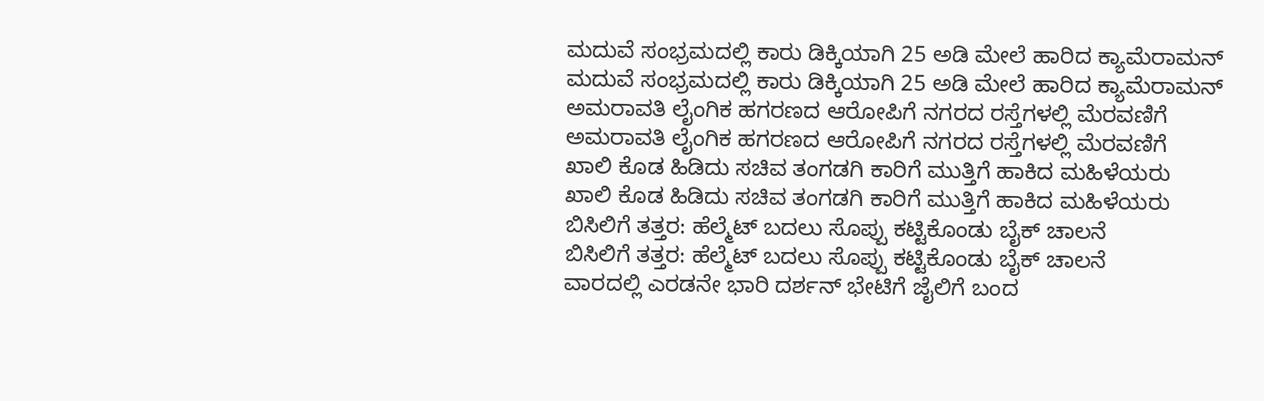ಮದುವೆ ಸಂಭ್ರಮದಲ್ಲಿ ಕಾರು ಡಿಕ್ಕಿಯಾಗಿ 25 ಅಡಿ ಮೇಲೆ ಹಾರಿದ ಕ್ಯಾಮೆರಾಮನ್
ಮದುವೆ ಸಂಭ್ರಮದಲ್ಲಿ ಕಾರು ಡಿಕ್ಕಿಯಾಗಿ 25 ಅಡಿ ಮೇಲೆ ಹಾರಿದ ಕ್ಯಾಮೆರಾಮನ್
ಅಮರಾವತಿ ಲೈಂಗಿಕ ಹಗರಣದ ಆರೋಪಿಗೆ ನಗರದ ರಸ್ತೆಗಳಲ್ಲಿ ಮೆರವಣಿಗೆ
ಅಮರಾವತಿ ಲೈಂಗಿಕ ಹಗರಣದ ಆರೋಪಿಗೆ ನಗರದ ರಸ್ತೆಗಳಲ್ಲಿ ಮೆರವಣಿಗೆ
ಖಾಲಿ ಕೊಡ ಹಿಡಿದು ಸಚಿವ ತಂಗಡಗಿ ಕಾರಿಗೆ ಮುತ್ತಿಗೆ ಹಾಕಿದ ಮಹಿಳೆಯರು
ಖಾಲಿ ಕೊಡ ಹಿಡಿದು ಸಚಿವ ತಂಗಡಗಿ ಕಾರಿಗೆ ಮುತ್ತಿಗೆ ಹಾಕಿದ ಮಹಿಳೆಯರು
ಬಿಸಿಲಿಗೆ ತತ್ತರ: ಹೆಲ್ಮೆಟ್ ಬದಲು ಸೊಪ್ಪು ಕಟ್ಟಿಕೊಂಡು ಬೈಕ್ ಚಾಲನೆ
ಬಿಸಿಲಿಗೆ ತತ್ತರ: ಹೆಲ್ಮೆಟ್ ಬದಲು ಸೊಪ್ಪು ಕಟ್ಟಿಕೊಂಡು ಬೈಕ್ ಚಾಲನೆ
ವಾರದಲ್ಲಿ ಎರಡನೇ ಭಾರಿ ದರ್ಶನ್ ಭೇಟಿಗೆ ಜೈಲಿಗೆ ಬಂದ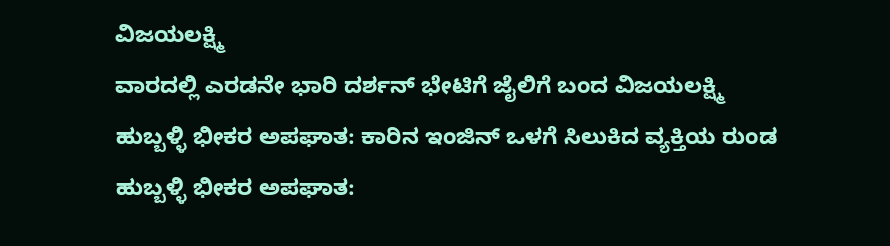ವಿಜಯಲಕ್ಷ್ಮಿ
ವಾರದಲ್ಲಿ ಎರಡನೇ ಭಾರಿ ದರ್ಶನ್ ಭೇಟಿಗೆ ಜೈಲಿಗೆ ಬಂದ ವಿಜಯಲಕ್ಷ್ಮಿ
ಹುಬ್ಬಳ್ಳಿ ಭೀಕರ ಅಪಘಾತ: ಕಾರಿನ ಇಂಜಿನ್ ಒಳಗೆ ಸಿಲುಕಿದ ವ್ಯಕ್ತಿಯ ರುಂಡ
ಹುಬ್ಬಳ್ಳಿ ಭೀಕರ ಅಪಘಾತ: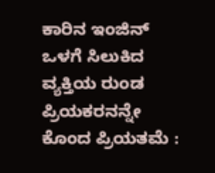ಕಾರಿನ ಇಂಜಿನ್ ಒಳಗೆ ಸಿಲುಕಿದ ವ್ಯಕ್ತಿಯ ರುಂಡ
ಪ್ರಿಯಕರನನ್ನೇ ಕೊಂದ ಪ್ರಿಯತಮೆ :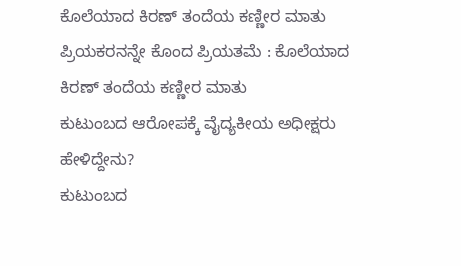ಕೊಲೆಯಾದ ಕಿರಣ್ ತಂದೆಯ ಕಣ್ಣೀರ ಮಾತು
ಪ್ರಿಯಕರನನ್ನೇ ಕೊಂದ ಪ್ರಿಯತಮೆ : ಕೊಲೆಯಾದ ಕಿರಣ್ ತಂದೆಯ ಕಣ್ಣೀರ ಮಾತು
ಕುಟುಂಬದ ಆರೋಪಕ್ಕೆ ವೈದ್ಯಕೀಯ ಅಧೀಕ್ಷರು ಹೇಳಿದ್ದೇನು?
ಕುಟುಂಬದ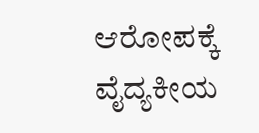ಆರೋಪಕ್ಕೆ ವೈದ್ಯಕೀಯ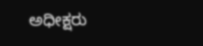ಅಧೀಕ್ಷರು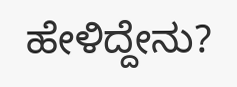ಹೇಳಿದ್ದೇನು?